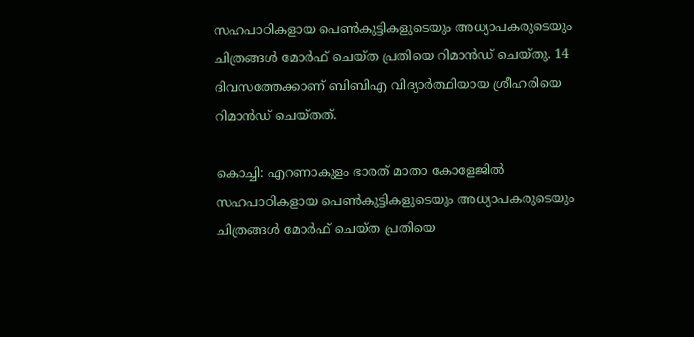സഹപാഠികളായ പെൺകുട്ടികളുടെയും അധ്യാപകരുടെയും ചിത്രങ്ങള്‍ മോര്‍ഫ് ചെയ്ത പ്രതിയെ റിമാന്‍‍ഡ് ചെയ്തു. 14 ദിവസത്തേക്കാണ് ബിബിഎ വിദ്യാർത്ഥിയായ ശ്രീഹരിയെ റിമാന്‍ഡ് ചെയ്തത്.

കൊച്ചി: എറണാകുളം ഭാരത് മാതാ കോളേജില്‍ സഹപാഠികളായ പെൺകുട്ടികളുടെയും അധ്യാപകരുടെയും ചിത്രങ്ങള്‍ മോര്‍ഫ് ചെയ്ത പ്രതിയെ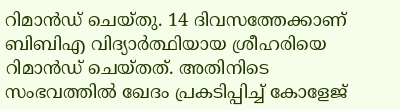റിമാന്‍‍ഡ് ചെയ്തു. 14 ദിവസത്തേക്കാണ് ബിബിഎ വിദ്യാർത്ഥിയായ ശ്രീഹരിയെ റിമാന്‍ഡ് ചെയ്തത്. അതിനിടെ സംഭവത്തിൽ ഖേദം പ്രകടിപ്പിച്ച് കോളേജ്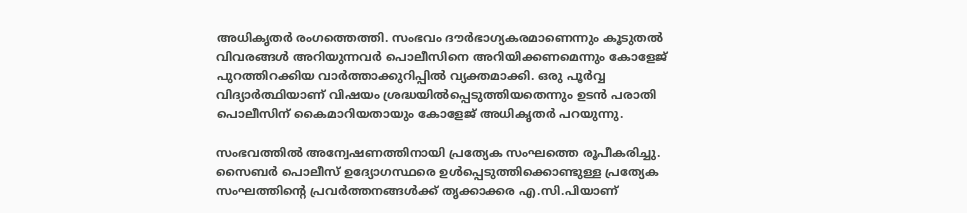അധികൃതർ രംഗത്തെത്തി. സംഭവം ദൗർഭാഗ്യകരമാണെന്നും കൂടുതൽ വിവരങ്ങൾ അറിയുന്നവർ പൊലീസിനെ അറിയിക്കണമെന്നും കോളേജ് പുറത്തിറക്കിയ വാർത്താക്കുറിപ്പിൽ വ്യക്തമാക്കി. ഒരു പൂർവ്വ വിദ്യാർത്ഥിയാണ് വിഷയം ശ്രദ്ധയിൽപ്പെടുത്തിയതെന്നും ഉടൻ പരാതി പൊലീസിന് കൈമാറിയതായും കോളേജ് അധികൃതർ പറയുന്നു.

സംഭവത്തിൽ അന്വേഷണത്തിനായി പ്രത്യേക സംഘത്തെ രൂപീകരിച്ചു. സൈബർ പൊലീസ് ഉദ്യോഗസ്ഥരെ ഉൾപ്പെടുത്തിക്കൊണ്ടുള്ള പ്രത്യേക സംഘത്തിന്റെ പ്രവർത്തനങ്ങൾക്ക് തൃക്കാക്കര എ.സി.പിയാണ്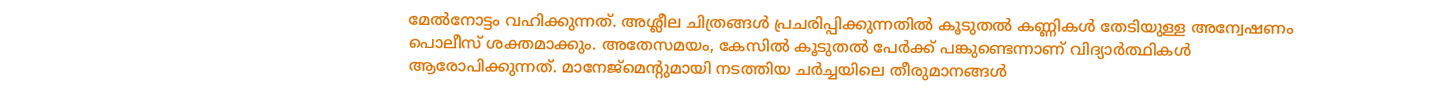മേൽനോട്ടം വഹിക്കുന്നത്. അശ്ലീല ചിത്രങ്ങൾ പ്രചരിപ്പിക്കുന്നതിൽ കൂടുതൽ കണ്ണികൾ തേടിയുള്ള അന്വേഷണം പൊലീസ് ശക്തമാക്കും. അതേസമയം, കേസില്‍ കൂടുതൽ പേർക്ക് പങ്കുണ്ടെന്നാണ് വിദ്യാർത്ഥികൾ ആരോപിക്കുന്നത്. മാനേജ്മെന്റുമായി നടത്തിയ ചർച്ചയിലെ തീരുമാനങ്ങൾ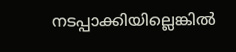നടപ്പാക്കിയില്ലെങ്കിൽ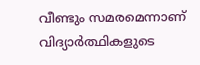വീണ്ടും സമരമെന്നാണ് വിദ്യാർത്ഥികളുടെ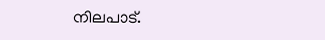നിലപാട്.